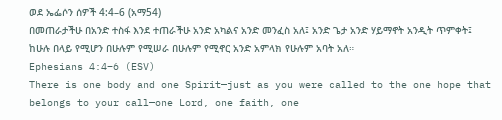ወደ ኤፌሶን ሰዎች 4:4–6 (አማ54)
በመጠራታችሁ በአንድ ተስፋ እንደ ተጠራችሁ አንድ አካልና አንድ መንፈስ አለ፤ አንድ ጌታ አንድ ሃይማኖት አንዲት ጥምቀት፤ ከሁሉ በላይ የሚሆን በሁሉም የሚሠራ በሁሉም የሚኖር አንድ አምላክ የሁሉም አባት አለ።
Ephesians 4:4–6 (ESV)
There is one body and one Spirit—just as you were called to the one hope that belongs to your call—one Lord, one faith, one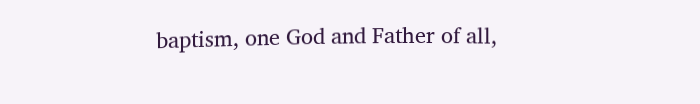baptism, one God and Father of all,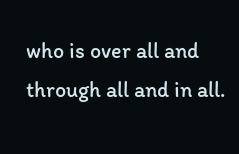who is over all and through all and in all.